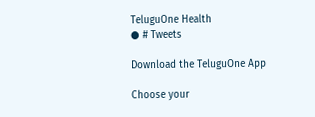TeluguOne Health
● # Tweets

Download the TeluguOne App

Choose your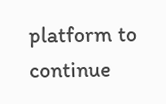platform to continue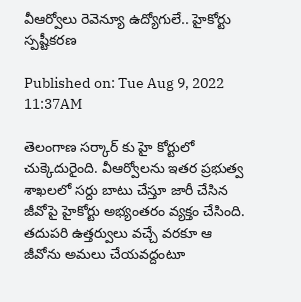వీఆర్వోలు రెవెన్యూ ఉద్యోగులే.. హైకోర్టు స్పష్టీకరణ

Published on: Tue Aug 9, 2022 11:37AM

తెలంగాణ సర్కార్ కు హై కోర్టులో చుక్కెదురైంది. వీఆర్వోలను ఇతర ప్రభుత్వ శాఖలలో సర్దు బాటు చేస్తూ జారీ చేసిన జీవోపై హైకోర్టు అభ్యంతరం వ్యక్తం చేసింది. తదుపరి ఉత్తర్వులు వచ్చే వరకూ ఆ జీవోను అమలు చేయవద్దంటూ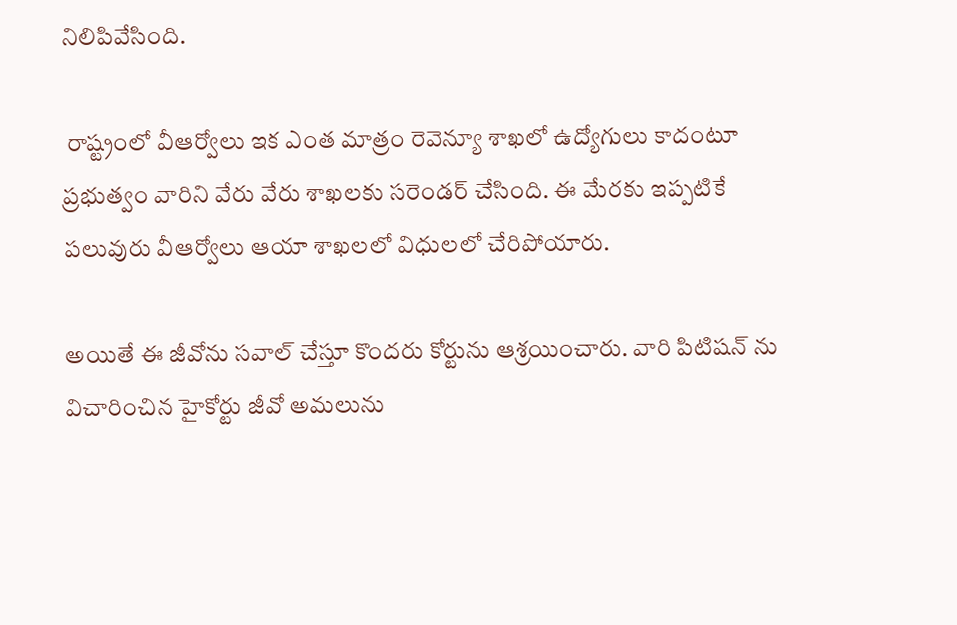నిలిపివేసింది.

 రాష్ట్రంలో వీఆర్వోలు ఇక ఎంత మాత్రం రెవెన్యూ శాఖలో ఉద్యోగులు కాదంటూ ప్రభుత్వం వారిని వేరు వేరు శాఖలకు సరెండర్ చేసింది. ఈ మేరకు ఇప్పటికే పలువురు వీఆర్వోలు ఆయా శాఖలలో విధులలో చేరిపోయారు.

అయితే ఈ జీవోను సవాల్ చేస్తూ కొందరు కోర్టును ఆశ్రయించారు. వారి పిటిషన్ ను విచారించిన హైకోర్టు జీవో అమలును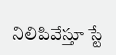నిలిపివేస్తూ స్టే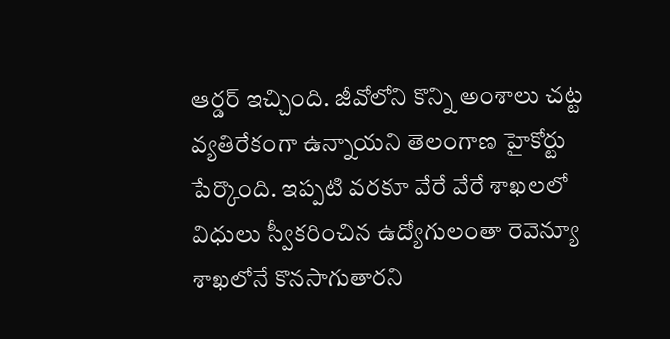ఆర్డర్ ఇచ్చింది. జీవోలోని కొన్ని అంశాలు చట్ట వ్యతిరేకంగా ఉన్నాయని తెలంగాణ హైకోర్టు పేర్కొంది. ఇప్పటి వరకూ వేరే వేరే శాఖలలో విధులు స్వీకరించిన ఉద్యోగులంతా రెవెన్యూ శాఖలోనే కొనసాగుతారని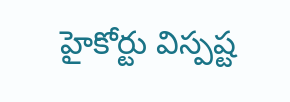హైకోర్టు విస్పష్ట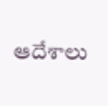ఆదేశాలు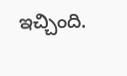ఇచ్చింది.